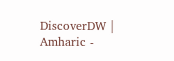DiscoverDW | Amharic -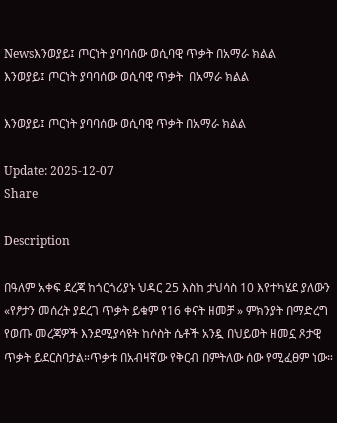Newsእንወያይ፤ ጦርነት ያባባሰው ወሲባዊ ጥቃት በአማራ ክልል
እንወያይ፤ ጦርነት ያባባሰው ወሲባዊ ጥቃት  በአማራ ክልል

እንወያይ፤ ጦርነት ያባባሰው ወሲባዊ ጥቃት በአማራ ክልል

Update: 2025-12-07
Share

Description

በዓለም አቀፍ ደረጃ ከጎርጎሪያኑ ህዳር 25 እስከ ታህሳስ 10 እየተካሄደ ያለውን «የፆታን መሰረት ያደረገ ጥቃት ይቁም የ16 ቀናት ዘመቻ » ምክንያት በማድረግ የወጡ መረጃዎች እንደሚያሳዩት ከሶስት ሴቶች አንዷ በህይወት ዘመኗ ጾታዊ ጥቃት ይደርስባታል።ጥቃቱ በአብዛኛው የቅርብ በምትለው ሰው የሚፈፀም ነው።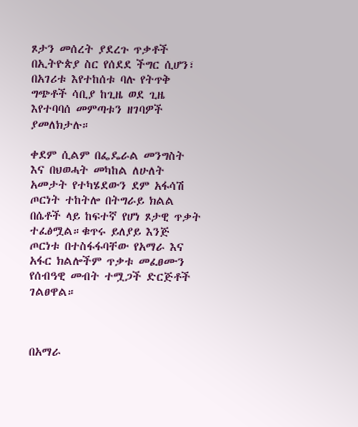ጾታን መሰረት ያደረጉ ጥቃቶች በኢትዮጵያ ስር የሰደደ ችግር ሲሆን፣ በአገሪቱ እየተከሰቱ ባሉ የትጥቅ ግጭቶች ሳቢያ ከጊዜ ወደ ጊዜ እየተባባሰ መምጣቱን ዘገባዎች ያመለክታሉ።

ቀደም ሲልም በፌዴራል መንግስት እና በህወሓት መካከል ለሁለት አመታት የተካሄደውን ደም አፋሳሽ ጦርነት ተከትሎ በትግራይ ክልል በሴቶች ላይ ከፍተኛ የሆነ ጾታዊ ጥቃት ተፈፅሟል።ቁጥሩ ይለያይ እንጅ ጦርነቱ በተስፋፋባቸው የአማራ እና አፋር ክልሎችም ጥቃቱ መፈፀሙን የሰብዓዊ መብት ተሟጋች ድርጅቶች ገልፀዋል።



በአማራ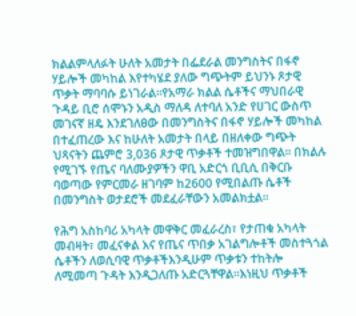ክልልምላለፉት ሁለት አመታት በፌደራል መንግስትና በፋኖ ሃይሎች መካከል እየተካሄደ ያለው ግጭትም ይህንኑ ጾታዊ ጥቃት ማባባሱ ይነገራል።የአማራ ክልል ሴቶችና ማህበራዊ ጉዳይ ቢሮ ሰሞኑን አዲስ ማለዳ ለተባለ አንድ የሀገር ውስጥ መገናኛ ዘዴ እንደገለፀው በመንግስትና በፋኖ ሃይሎች መካከል በተፈጠረው እና ከሁለት አመታት በላይ በዘለቀው ግጭት ህጻናትን ጨምሮ 3,036 ጾታዊ ጥቃቶች ተመዝግበዋል። በክልሉ የሚገኙ የጤና ባለሙያዎችን ዋቢ አድርጎ ቢቢሲ በቅርቡ ባወጣው የምርመራ ዘገባም ከ2600 የሚበልጡ ሴቶች በመንግስት ወታደሮች መደፈራቸውን አመልክቷል።

የሕግ አስከባሪ አካላት መዋቅር መፈራረስ፣ የታጠቁ አካላት መብዛት፣ መፈናቀል እና የጤና ጥበቃ አገልግሎቶች መስተጓጎል ሴቶችን ለወሲባዊ ጥቃቶችእንዲሁም ጥቃቱን ተከትሎ ለሚመጣ ጉዳት እንዲጋለጡ አድርጓቸዋል።እነዚህ ጥቃቶች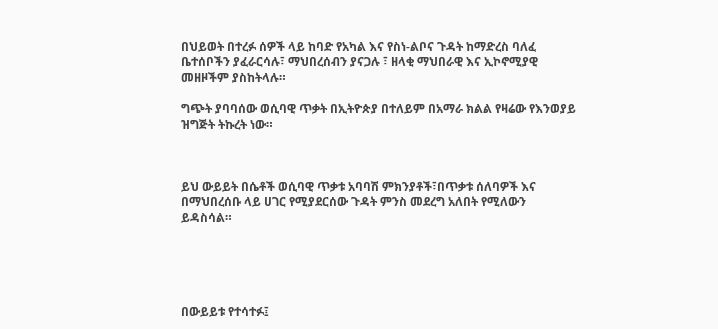በህይወት በተረፉ ሰዎች ላይ ከባድ የአካል እና የስነ-ልቦና ጉዳት ከማድረስ ባለፈ ቤተሰቦችን ያፈራርሳሉ፣ ማህበረሰብን ያናጋሉ ፣ ዘላቂ ማህበራዊ እና ኢኮኖሚያዊ መዘዞችም ያስከትላሉ።

ግጭት ያባባሰው ወሲባዊ ጥቃት በኢትዮጵያ በተለይም በአማራ ክልል የዛሬው የእንወያይ ዝግጅት ትኩረት ነው።



ይህ ውይይት በሴቶች ወሲባዊ ጥቃቱ አባባሽ ምክንያቶች፣በጥቃቱ ሰለባዎች እና በማህበረሰቡ ላይ ሀገር የሚያደርሰው ጉዳት ምንስ መደረግ አለበት የሚለውን ይዳስሳል።





በውይይቱ የተሳተፉ፤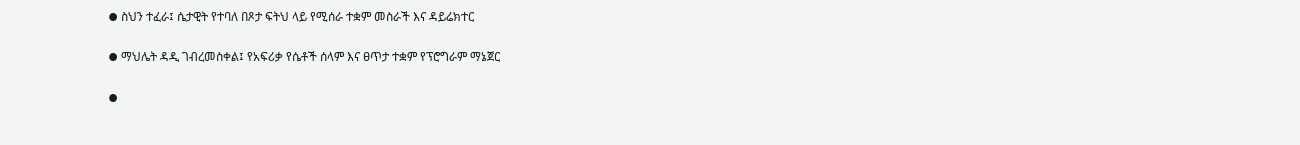⦁ ስህን ተፈራ፤ ሴታዊት የተባለ በጾታ ፍትህ ላይ የሚሰራ ተቋም መስራች እና ዳይሬክተር

⦁ ማህሌት ዳዲ ገብረመስቀል፤ የአፍሪቃ የሴቶች ሰላም እና ፀጥታ ተቋም የፕሮግራም ማኔጀር

⦁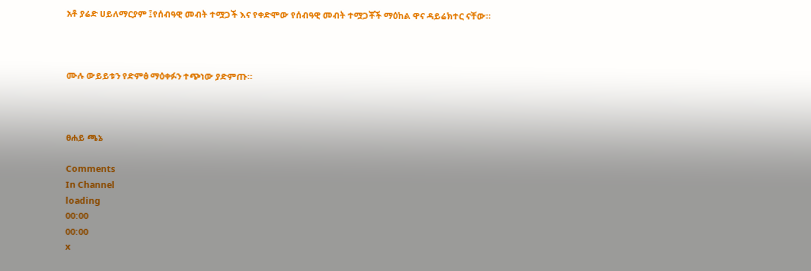አቶ ያሬድ ሀይለማርያም ፤የሰብዓዊ መብት ተሟጋች እና የቀድሞው የሰብዓዊ መብት ተሟጋቾች ማዕከል ዋና ዳይሬክተር ናቸው።



ሙሉ ውይይቱን የድምፅ ማዕቀፉን ተጭነው ያድምጡ።



ፀሐይ ጫኔ

Comments
In Channel
loading
00:00
00:00
x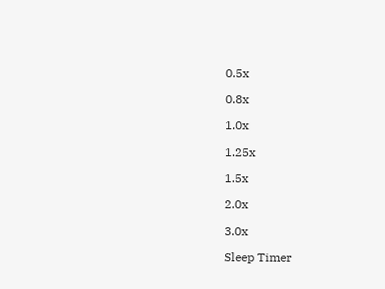0.5x

0.8x

1.0x

1.25x

1.5x

2.0x

3.0x

Sleep Timer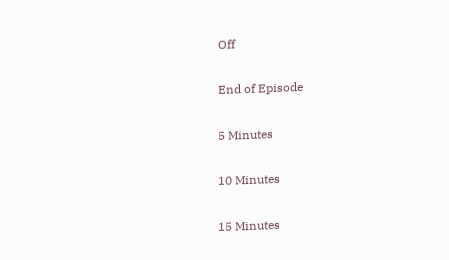Off

End of Episode

5 Minutes

10 Minutes

15 Minutes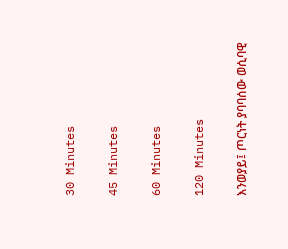30 Minutes

45 Minutes

60 Minutes

120 Minutes

እንወያይ፤ ጦርነት ያባባሰው ወሲባዊ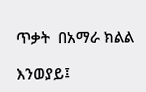ጥቃት  በአማራ ክልል

እንወያይ፤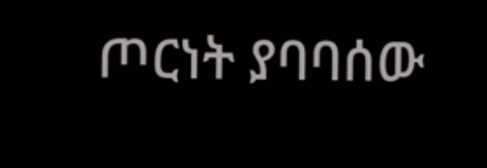ጦርነት ያባባሰው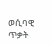ወሲባዊ ጥቃት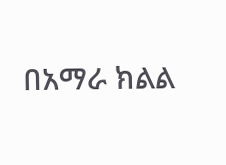በአማራ ክልል